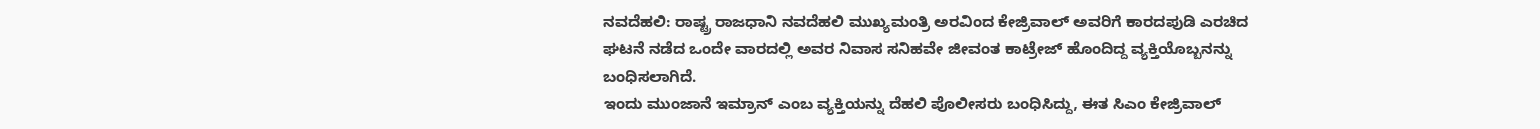ನವದೆಹಲಿ: ರಾಷ್ಟ್ರ ರಾಜಧಾನಿ ನವದೆಹಲಿ ಮುಖ್ಯಮಂತ್ರಿ ಅರವಿಂದ ಕೇಜ್ರಿವಾಲ್ ಅವರಿಗೆ ಕಾರದಪುಡಿ ಎರಚಿದ ಘಟನೆ ನಡೆದ ಒಂದೇ ವಾರದಲ್ಲಿ ಅವರ ನಿವಾಸ ಸನಿಹವೇ ಜೀವಂತ ಕಾಟ್ರೇಜ್ ಹೊಂದಿದ್ದ ವ್ಯಕ್ತಿಯೊಬ್ಬನನ್ನು ಬಂಧಿಸಲಾಗಿದೆ.
ಇಂದು ಮುಂಜಾನೆ ಇಮ್ರಾನ್ ಎಂಬ ವ್ಯಕ್ತಿಯನ್ನು ದೆಹಲಿ ಪೊಲೀಸರು ಬಂಧಿಸಿದ್ದು, ಈತ ಸಿಎಂ ಕೇಜ್ರಿವಾಲ್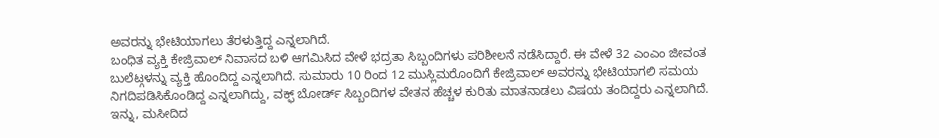ಅವರನ್ನು ಭೇಟಿಯಾಗಲು ತೆರಳುತ್ತಿದ್ದ ಎನ್ನಲಾಗಿದೆ.
ಬಂಧಿತ ವ್ಯಕ್ತಿ ಕೇಜ್ರಿವಾಲ್ ನಿವಾಸದ ಬಳಿ ಆಗಮಿಸಿದ ವೇಳೆ ಭದ್ರತಾ ಸಿಬ್ಬಂದಿಗಳು ಪರಿಶೀಲನೆ ನಡೆಸಿದ್ದಾರೆ. ಈ ವೇಳೆ 32 ಎಂಎಂ ಜೀವಂತ ಬುಲೆಟ್ಗಳನ್ನು ವ್ಯಕ್ತಿ ಹೊಂದಿದ್ದ ಎನ್ನಲಾಗಿದೆ. ಸುಮಾರು 10 ರಿಂದ 12 ಮುಸ್ಲಿಮರೊಂದಿಗೆ ಕೇಜ್ರಿವಾಲ್ ಅವರನ್ನು ಭೇಟಿಯಾಗಲಿ ಸಮಯ ನಿಗದಿಪಡಿಸಿಕೊಂಡಿದ್ದ ಎನ್ನಲಾಗಿದ್ದು, ವಕ್ಫ್ ಬೋರ್ಡ್ ಸಿಬ್ಬಂದಿಗಳ ವೇತನ ಹೆಚ್ಚಳ ಕುರಿತು ಮಾತನಾಡಲು ವಿಷಯ ತಂದಿದ್ದರು ಎನ್ನಲಾಗಿದೆ.
ಇನ್ನು, ಮಸೀದಿದ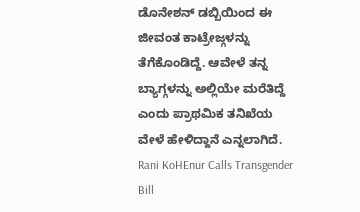ಡೊನೇಶನ್ ಡಬ್ಬಿಯಿಂದ ಈ ಜೀವಂತ ಕಾಟ್ರೇಜ್ಗಳನ್ನು ತೆಗೆಕೊಂಡಿದ್ದೆ. ಆವೇಳೆ ತನ್ನ ಬ್ಯಾಗ್ಗಳನ್ನು ಅಲ್ಲಿಯೇ ಮರೆತಿದ್ದೆ ಎಂದು ಪ್ರಾಥಮಿಕ ತನಿಖೆಯ ವೇಳೆ ಹೇಳಿದ್ದಾನೆ ಎನ್ನಲಾಗಿದೆ.
Rani KoHEnur Calls Transgender Bill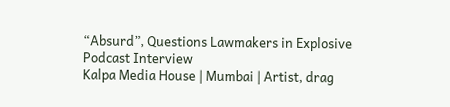“Absurd”, Questions Lawmakers in Explosive Podcast Interview
Kalpa Media House | Mumbai | Artist, drag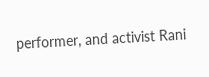performer, and activist Rani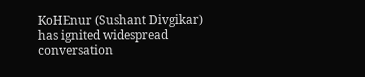KoHEnur (Sushant Divgikar) has ignited widespread conversation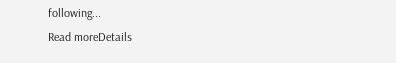following...
Read moreDetails